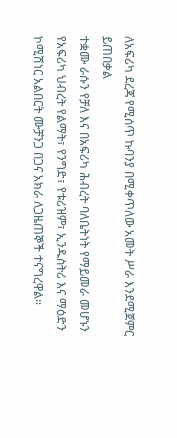ለአፍሪካ ደረጃ የሚሰጥ ኩባንያ በሚቀጥለው አመት ሥራ እንደሚጀምር ይጠበቃል
ተቋሙ ራሱን የቻለ እና በአፍሪካ ሕብረት ባለቤትነት የማይመራ መሆኑን የአፍሪካ ህብረት የልማት፣ የንግድ፣ የቱሪዝም፣ ኢንዱስትሪ እና ማዕድን ኮሚሽነር አልበርት ሙቻንጋ በጋና አክራ ለጋዜጠኞች ተናግረዋል።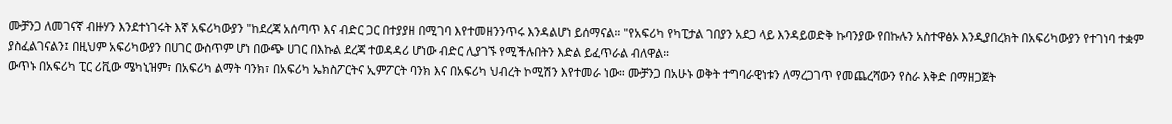ሙቻንጋ ለመገናኛ ብዙሃን እንደተነገሩት እኛ አፍሪካውያን "ከደረጃ አሰጣጥ እና ብድር ጋር በተያያዘ በሚገባ እየተመዘንንጥሩ እንዳልሆነ ይሰማናል። "የአፍሪካ የካፒታል ገበያን አደጋ ላይ እንዳይወድቅ ኩባንያው የበኩሉን አስተዋፅኦ እንዲያበረክት በአፍሪካውያን የተገነባ ተቋም ያስፈልገናልን፤ በዚህም አፍሪካውያን በሀገር ውስጥም ሆነ በውጭ ሀገር በእኩል ደረጃ ተወዳዳሪ ሆነው ብድር ሊያገኙ የሚችሉበትን እድል ይፈጥራል ብለዋል።
ውጥኑ በአፍሪካ ፒር ሪቪው ሜካኒዝም፣ በአፍሪካ ልማት ባንክ፣ በአፍሪካ ኤክስፖርትና ኢምፖርት ባንክ እና በአፍሪካ ህብረት ኮሚሽን እየተመራ ነው። ሙቻንጋ በአሁኑ ወቅት ተግባራዊነቱን ለማረጋገጥ የመጨረሻውን የስራ እቅድ በማዘጋጀት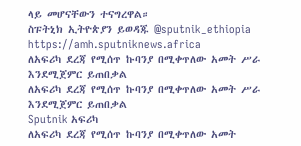ላይ መሆናቸውን ተናግረዋል።
ስፑትኒክ ኢትዮጵያን ይወዳጁ @sputnik_ethiopia
https://amh.sputniknews.africa
ለአፍሪካ ደረጃ የሚሰጥ ኩባንያ በሚቀጥለው አመት ሥራ እንደሚጀምር ይጠበቃል
ለአፍሪካ ደረጃ የሚሰጥ ኩባንያ በሚቀጥለው አመት ሥራ እንደሚጀምር ይጠበቃል
Sputnik አፍሪካ
ለአፍሪካ ደረጃ የሚሰጥ ኩባንያ በሚቀጥለው አመት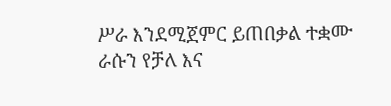ሥራ እንደሚጀምር ይጠበቃል ተቋሙ ራሱን የቻለ እና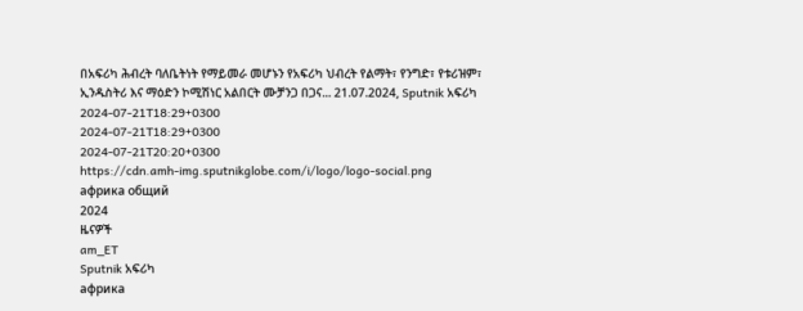በአፍሪካ ሕብረት ባለቤትነት የማይመራ መሆኑን የአፍሪካ ህብረት የልማት፣ የንግድ፣ የቱሪዝም፣ ኢንዱስትሪ እና ማዕድን ኮሚሽነር አልበርት ሙቻንጋ በጋና... 21.07.2024, Sputnik አፍሪካ
2024-07-21T18:29+0300
2024-07-21T18:29+0300
2024-07-21T20:20+0300
https://cdn.amh-img.sputnikglobe.com/i/logo/logo-social.png
африка общий
2024
ዜናዎች
am_ET
Sputnik አፍሪካ
африка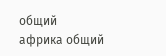общий
африка общий